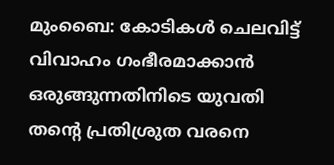മുംബൈ: കോടികൾ ചെലവിട്ട് വിവാഹം ഗംഭീരമാക്കാൻ ഒരുങ്ങുന്നതിനിടെ യുവതി തന്റെ പ്രതിശ്രുത വരനെ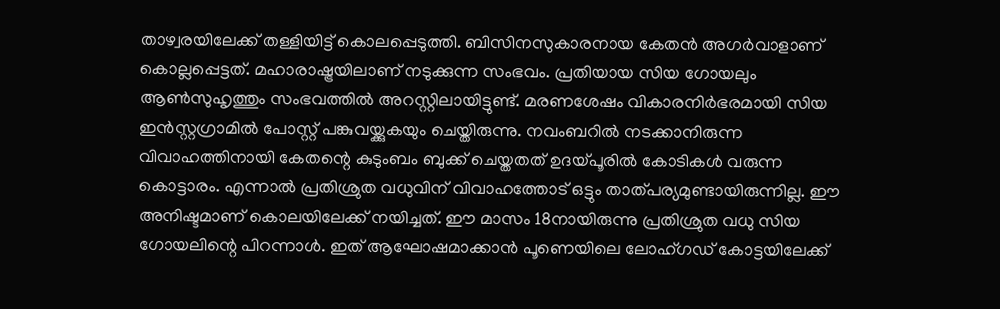താഴ്വരയിലേക്ക് തള്ളിയിട്ട് കൊലപ്പെടുത്തി. ബിസിനസുകാരനായ കേതൻ അഗർവാളാണ് കൊല്ലപ്പെട്ടത്. മഹാരാഷ്ട്രയിലാണ് നടുക്കുന്ന സംഭവം. പ്രതിയായ സിയ ഗോയലും ആൺസുഹൃത്തും സംഭവത്തിൽ അറസ്റ്റിലായിട്ടുണ്ട്. മരണശേഷം വികാരനിർഭരമായി സിയ ഇൻസ്റ്റഗ്രാമിൽ പോസ്റ്റ് പങ്കുവയ്ക്കുകയും ചെയ്തിരുന്നു. നവംബറിൽ നടക്കാനിരുന്ന വിവാഹത്തിനായി കേതന്റെ കുടുംബം ബുക്ക് ചെയ്തതത് ഉദയ്പൂരിൽ കോടികൾ വരുന്ന കൊട്ടാരം. എന്നാൽ പ്രതിശ്രുത വധുവിന് വിവാഹത്തോട് ഒട്ടും താത്പര്യമുണ്ടായിരുന്നില്ല. ഈ അനിഷ്ടമാണ് കൊലയിലേക്ക് നയിച്ചത്. ഈ മാസം 18നായിരുന്നു പ്രതിശ്രുത വധു സിയ ഗോയലിന്റെ പിറന്നാൾ. ഇത് ആഘോഷമാക്കാൻ പൂണെയിലെ ലോഹ്ഗഡ് കോട്ടയിലേക്ക്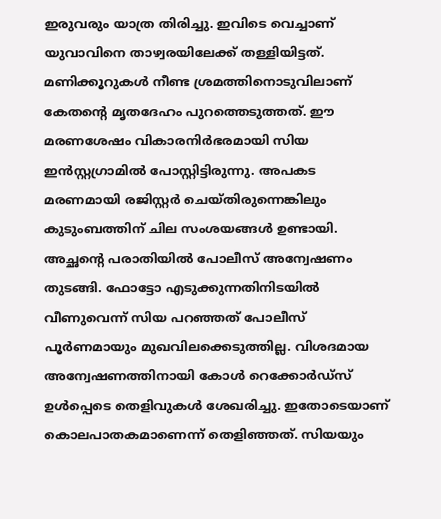ഇരുവരും യാത്ര തിരിച്ചു. ഇവിടെ വെച്ചാണ് യുവാവിനെ താഴ്വരയിലേക്ക് തള്ളിയിട്ടത്.
മണിക്കൂറുകൾ നീണ്ട ശ്രമത്തിനൊടുവിലാണ് കേതന്റെ മൃതദേഹം പുറത്തെടുത്തത്. ഈ മരണശേഷം വികാരനിർഭരമായി സിയ ഇൻസ്റ്റഗ്രാമിൽ പോസ്റ്റിട്ടിരുന്നു. അപകട മരണമായി രജിസ്റ്റർ ചെയ്തിരുന്നെങ്കിലും കുടുംബത്തിന് ചില സംശയങ്ങൾ ഉണ്ടായി. അച്ഛന്റെ പരാതിയിൽ പോലീസ് അന്വേഷണം തുടങ്ങി. ഫോട്ടോ എടുക്കുന്നതിനിടയിൽ വീണുവെന്ന് സിയ പറഞ്ഞത് പോലീസ് പൂർണമായും മുഖവിലക്കെടുത്തില്ല. വിശദമായ അന്വേഷണത്തിനായി കോൾ റെക്കോർഡ്സ് ഉൾപ്പെടെ തെളിവുകൾ ശേഖരിച്ചു. ഇതോടെയാണ് കൊലപാതകമാണെന്ന് തെളിഞ്ഞത്. സിയയും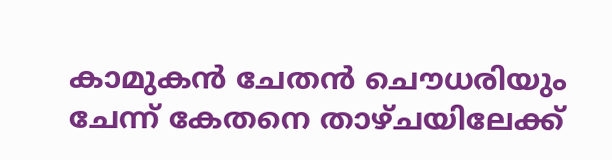കാമുകൻ ചേതൻ ചൌധരിയും ചേന്ന് കേതനെ താഴ്ചയിലേക്ക്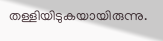തള്ളിയിടുകയായിരുന്നു.